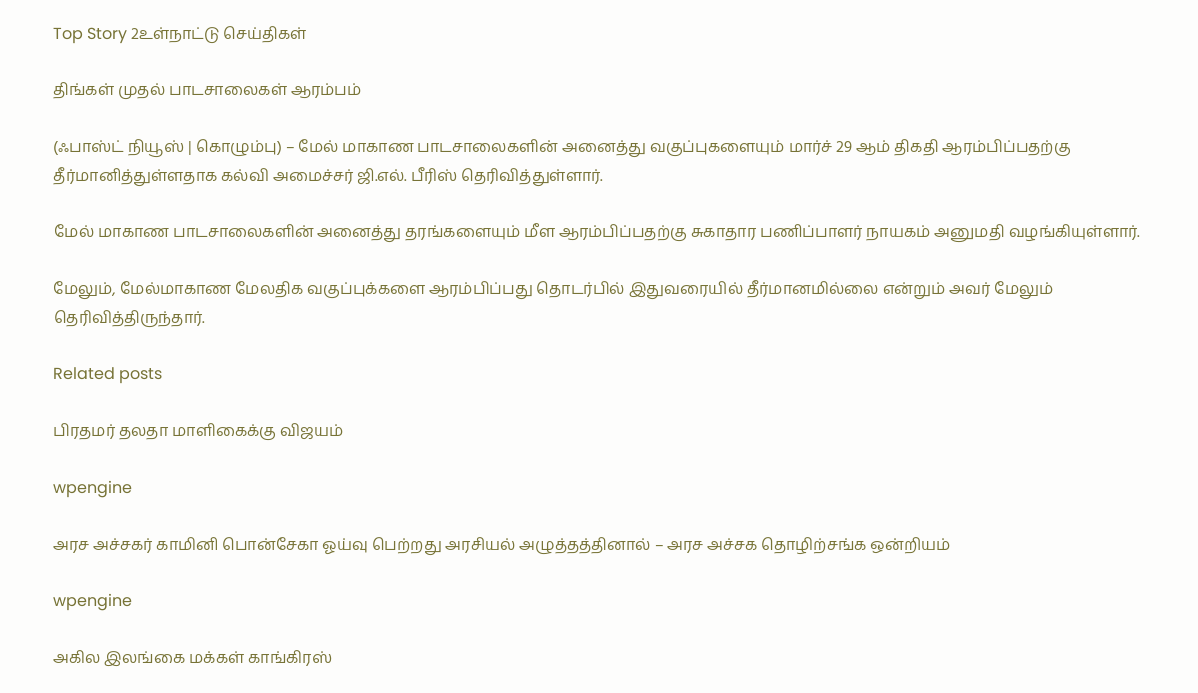Top Story 2உள்நாட்டு செய்திகள்

திங்கள் முதல் பாடசாலைகள் ஆரம்பம்

(ஃபாஸ்ட் நியூஸ் | கொழும்பு) – மேல் மாகாண பாடசாலைகளின் அனைத்து வகுப்புகளையும் மார்ச் 29 ஆம் திகதி ஆரம்பிப்பதற்கு தீர்மானித்துள்ளதாக கல்வி அமைச்சர் ஜி.எல். பீரிஸ் தெரிவித்துள்ளார்.

மேல் மாகாண பாடசாலைகளின் அனைத்து தரங்களையும் மீள ஆரம்பிப்பதற்கு சுகாதார பணிப்பாளர் நாயகம் அனுமதி வழங்கியுள்ளார்.

மேலும், மேல்மாகாண மேலதிக வகுப்புக்களை ஆரம்பிப்பது தொடர்பில் இதுவரையில் தீர்மானமில்லை என்றும் அவர் மேலும் தெரிவித்திருந்தார்.

Related posts

பிரதமர் தலதா மாளிகைக்கு விஜயம்

wpengine

அரச அச்சகர் காமினி பொன்சேகா ஓய்வு பெற்றது அரசியல் அழுத்தத்தினால் – அரச அச்சக தொழிற்சங்க ஒன்றியம்

wpengine

அகில இலங்கை மக்கள் காங்கிரஸ்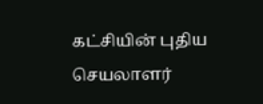கட்சியின் புதிய செயலாளர்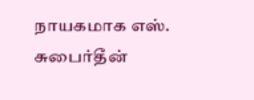நாயகமாக எஸ். சுபைர்தீன்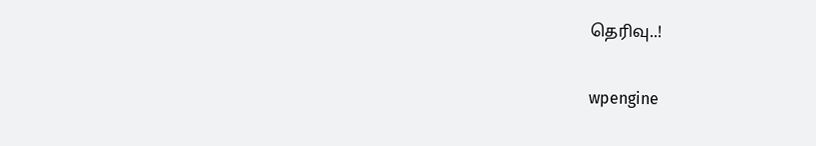தெரிவு..!

wpengine